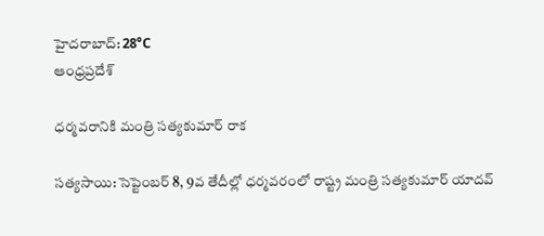హైదరాబాద్: 28°C
ఆంధ్రప్రదేశ్

ధర్మవరానికి మంత్రి సత్యకుమార్ రాక

సత్యసాయి: సెప్టెంబర్ 8, 9వ తేదీల్లో ధర్మవరంలో రాష్ట్ర మంత్రి సత్యకుమార్ యాదవ్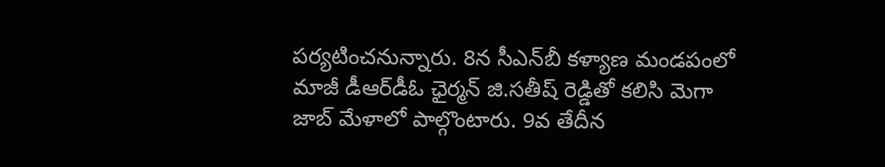పర్యటించనున్నారు. 8న సీఎన్‌బీ కళ్యాణ మండపంలో మాజీ డీఆర్‌డీఓ ఛైర్మన్ జి.సతీష్ రెడ్డితో కలిసి మెగా జాబ్ మేళాలో పాల్గొంటారు. 9వ తేదీన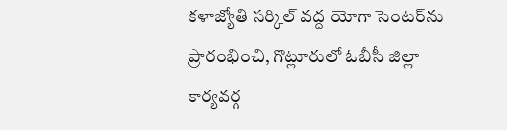కళాజ్యోతి సర్కిల్ వద్ద యోగా సెంటర్‌ను ప్రారంభించి, గొట్లూరులో ఓబీసీ జిల్లా కార్యవర్గ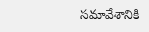సమావేశానికి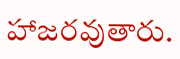హాజరవుతారు.